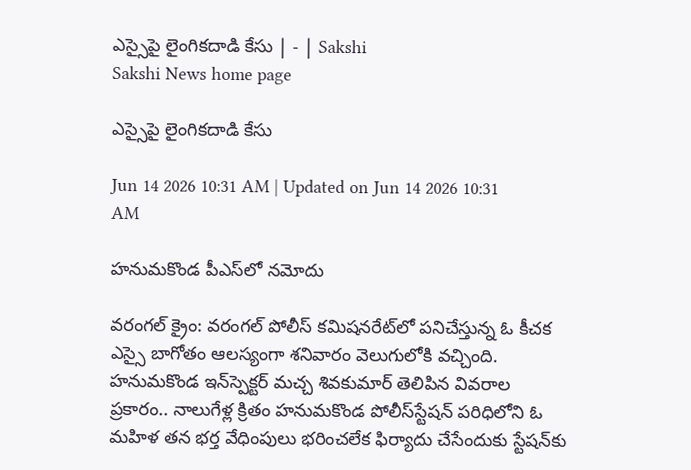ఎస్సైపై లైంగికదాడి కేసు | - | Sakshi
Sakshi News home page

ఎస్సైపై లైంగికదాడి కేసు

Jun 14 2026 10:31 AM | Updated on Jun 14 2026 10:31 AM

హనుమకొండ పీఎస్‌లో నమోదు

వరంగల్‌ క్రైం: వరంగల్‌ పోలీస్‌ కమిషనరేట్‌లో పనిచేస్తున్న ఓ కీచక ఎస్సై బాగోతం ఆలస్యంగా శనివారం వెలుగులోకి వచ్చింది. హనుమకొండ ఇన్‌స్పెక్టర్‌ మచ్చ శివకుమార్‌ తెలిపిన వివరాల ప్రకారం.. నాలుగేళ్ల క్రితం హనుమకొండ పోలీస్‌స్టేషన్‌ పరిధిలోని ఓ మహిళ తన భర్త వేధింపులు భరించలేక ఫిర్యాదు చేసేందుకు స్టేషన్‌కు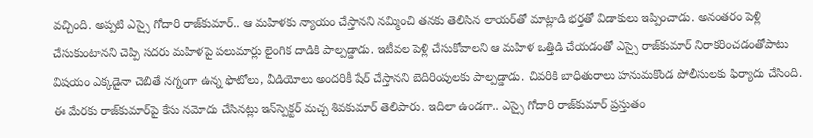వచ్చింది. అప్పటి ఎస్సై గోదారి రాజ్‌కుమార్‌.. ఆ మహిళకు న్యాయం చేస్తానని నమ్మించి తనకు తెలిసిన లాయర్‌తో మాట్లాడి భర్తతో విడాకులు ఇప్పించాడు. అనంతరం పెళ్లి చేసుకుంటానని చెప్పి సదరు మహిళపై పలుమార్లు లైంగిక దాడికి పాల్పడ్డాడు. ఇటీవల పెళ్లి చేసుకోవాలని ఆ మహిళ ఒత్తిడి చేయడంతో ఎస్సై రాజ్‌కుమార్‌ నిరాకరించడంతోపాటు విషయం ఎక్కడైనా చెబితే నగ్నంగా ఉన్న ఫొటోలు, వీడియోలు అందరికీ షేర్‌ చేస్తానని బెదిరింపులకు పాల్పడ్డాడు. చివరికి బాధితురాలు హనుమకొండ పోలీసులకు ఫిర్యాదు చేసింది. ఈ మేరకు రాజ్‌కుమార్‌పై కేసు నమోదు చేసినట్లు ఇన్‌స్పెక్టర్‌ మచ్చ శివకుమార్‌ తెలిపారు. ఇదిలా ఉండగా.. ఎస్సై గోదారి రాజ్‌కుమార్‌ ప్రస్తుతం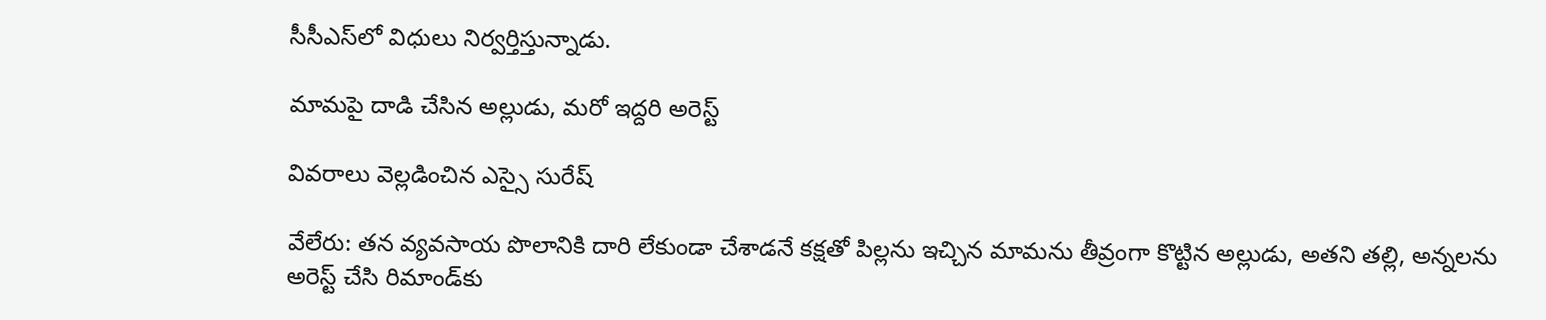సీసీఎస్‌లో విధులు నిర్వర్తిస్తున్నాడు.

మామపై దాడి చేసిన అల్లుడు, మరో ఇద్దరి అరెస్ట్‌

వివరాలు వెల్లడించిన ఎస్సై సురేష్‌

వేలేరు: తన వ్యవసాయ పొలానికి దారి లేకుండా చేశాడనే కక్షతో పిల్లను ఇచ్చిన మామను తీవ్రంగా కొట్టిన అల్లుడు, అతని తల్లి, అన్నలను అరెస్ట్‌ చేసి రిమాండ్‌కు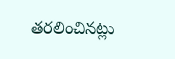తరలించినట్లు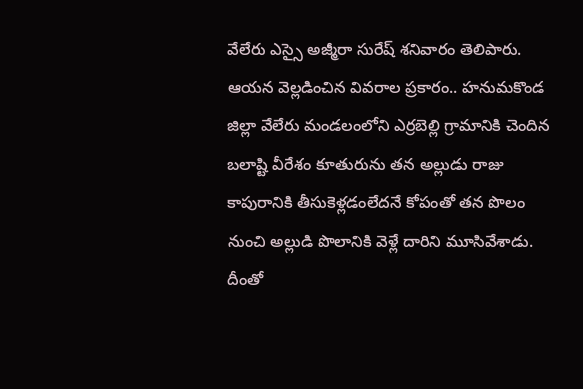వేలేరు ఎస్సై అజ్మీరా సురేష్‌ శనివారం తెలిపారు. ఆయన వెల్లడించిన వివరాల ప్రకారం.. హనుమకొండ జిల్లా వేలేరు మండలంలోని ఎర్రబెల్లి గ్రామానికి చెందిన బలాష్టి వీరేశం కూతురును తన అల్లుడు రాజు కాపురానికి తీసుకెళ్లడంలేదనే కోపంతో తన పొలం నుంచి అల్లుడి పొలానికి వెళ్లే దారిని మూసివేశాడు. దీంతో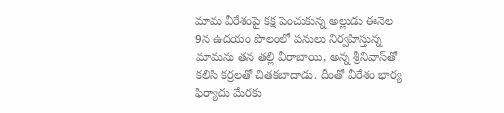మామ వీరేశంపై కక్ష పెంచుకున్న అల్లుడు ఈనెల 9న ఉదయం పొలంలో పనులు నిర్వహిస్తున్న మామను తన తల్లి వీరాబాయి, అన్న శ్రీనివాస్‌తో కలిసి కర్రలతో చితకబాదాడు. దీంతో వీరేశం భార్య ఫిర్యాదు మేరకు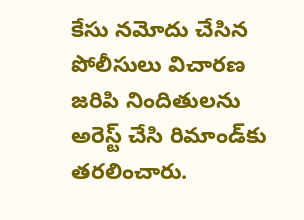కేసు నమోదు చేసిన పోలీసులు విచారణ జరిపి నిందితులను అరెస్ట్‌ చేసి రిమాండ్‌కు తరలించారు.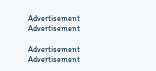Advertisement
Advertisement

Advertisement
Advertisement